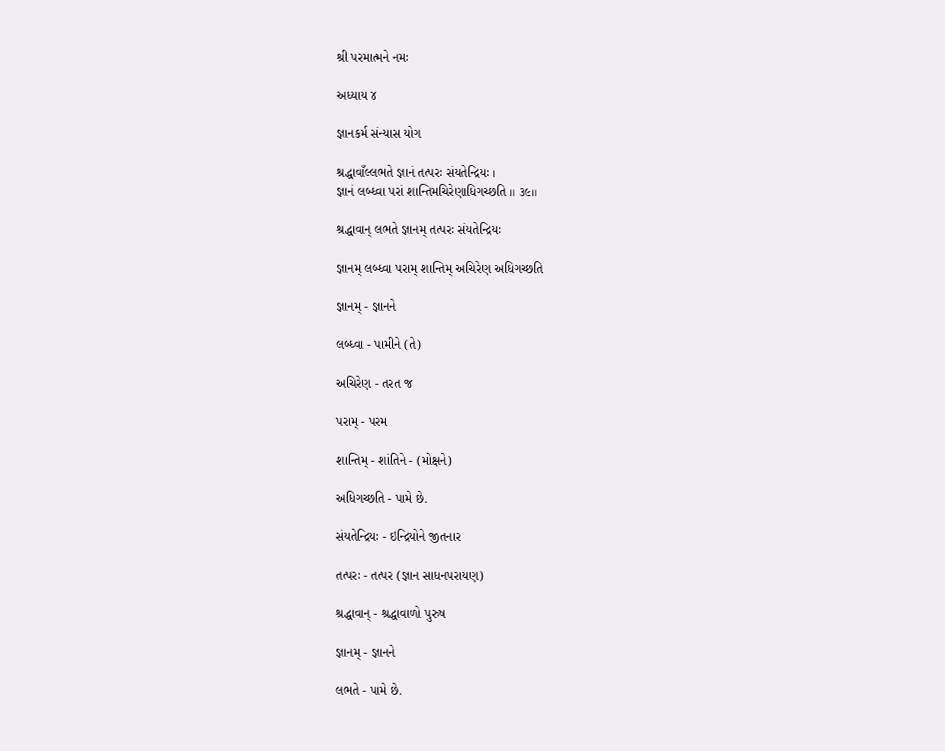શ્રી પરમાત્મને નમઃ

અધ્યાય ૪

જ્ઞાનકર્મ સંન્યાસ યોગ

શ્રદ્ધાવાઁલ્લભતે જ્ઞાનં તત્પરઃ સંયતેન્દ્રિયઃ ।
જ્ઞાનં લબ્ધ્વા પરાં શાન્તિમચિરેણાધિગચ્છતિ ॥ ૩૯॥

શ્રદ્ધાવાન્ લભતે જ્ઞાનમ્ તત્પરઃ સંયતેન્દ્રિયઃ

જ્ઞાનમ્ લબ્ધ્વા પરામ્ શાન્તિમ્ અચિરેણ અધિગચ્છતિ

જ્ઞાનમ્ - જ્ઞાનને

લબ્ધ્વા - પામીને (તે)

અચિરેણ - તરત જ

પરામ્ - પરમ

શાન્તિમ્ - શાંતિને - (મોક્ષને)

અધિગચ્છતિ - પામે છે.

સંયતેન્દ્રિયઃ - ઇન્દ્રિયોને જીતનાર

તત્પરઃ - તત્પર (જ્ઞાન સાધનપરાયણ)

શ્રદ્ધાવાન્ - શ્રદ્ધાવાળો પુરુષ

જ્ઞાનમ્ - જ્ઞાનને

લભતે - પામે છે.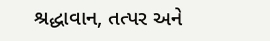શ્રદ્ધાવાન, તત્પર અને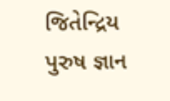જિતેન્દ્રિય પુરુષ જ્ઞાન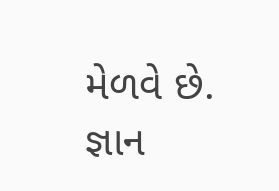મેળવે છે. જ્ઞાન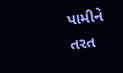પામીને તરત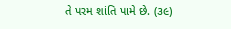તે પરમ શાંતિ પામે છે. (૩૯)